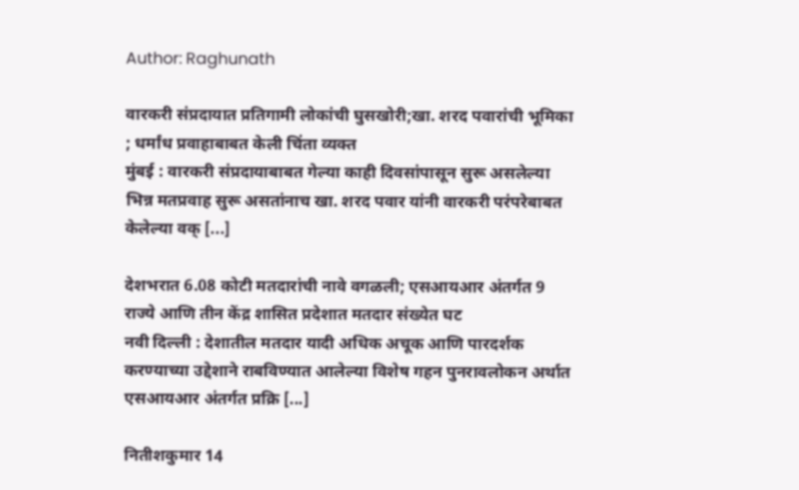Author: Raghunath

वारकरी संप्रदायात प्रतिगामी लोकांची घुसखोरी;खा. शरद पवारांची भूमिका ; धर्मांध प्रवाहाबाबत केली चिंता व्यक्त
मुंबई : वारकरी संप्रदायाबाबत गेल्या काही दिवसांपासून सुरू असलेल्या भिन्न मतप्रवाह सुरू असतांनाच खा. शरद पवार यांनी वारकरी परंपरेबाबत केलेल्या वक् [...]

देशभरात 6.08 कोटी मतदारांची नावे वगळली; एसआयआर अंतर्गत 9 राज्ये आणि तीन केंद्र शासित प्रदेशात मतदार संख्येत घट
नवी दिल्ली : देशातील मतदार यादी अधिक अचूक आणि पारदर्शक करण्याच्या उद्देशाने राबविण्यात आलेल्या विशेष गहन पुनरावलोकन अर्थात एसआयआर अंतर्गत प्रक्रि [...]

नितीशकुमार 14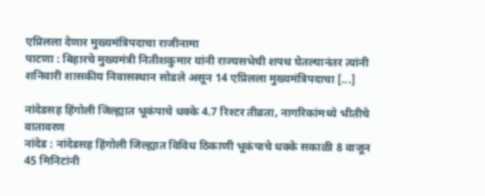एप्रिलला देणार मुख्यमंत्रिपदाचा राजीनामा
पाटणा : बिहारचे मुख्यमंत्री नितीशकुमार यांनी राज्यसभेची शपथ घेतल्यानंतर त्यांनी शनिवारी शासकीय निवासस्थान सोडले असून 14 एप्रिलला मुख्यमंत्रिपदाचा [...]

नांदेडसह हिंगोली जिल्ह्यात भूकंपाचे धक्के 4.7 रिश्टर तीव्रता, नागरिकांमध्ये भीतीचे वातावरण
नांदेड : नांदेडसह हिंगोली जिल्ह्यात विविध ठिकाणी भूकंपाचे धक्के सकाळी 8 वाजून 45 मिनिटांनी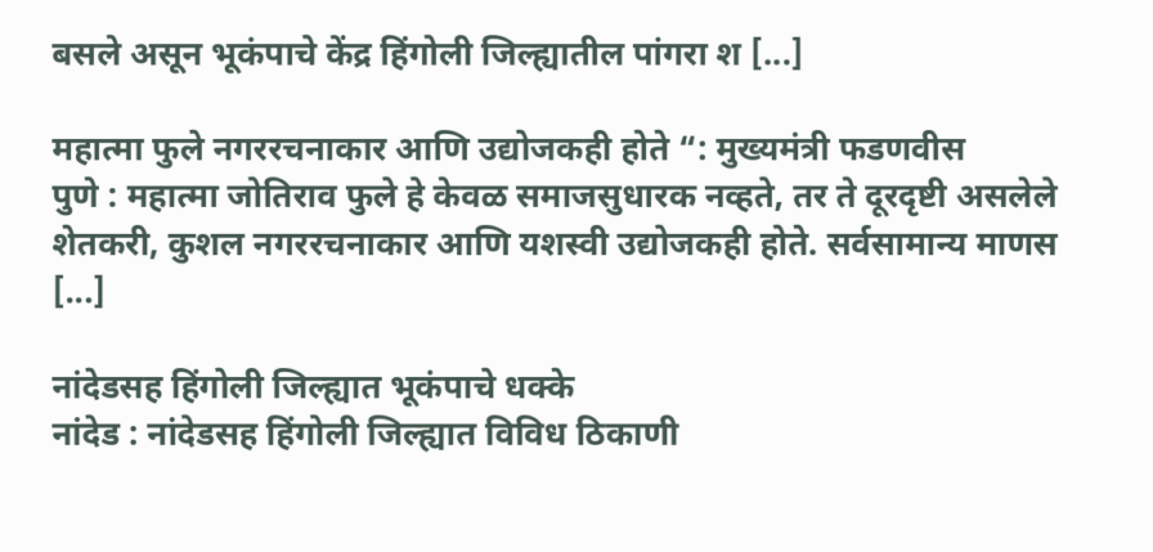बसले असून भूकंपाचे केंद्र हिंगोली जिल्ह्यातील पांगरा श [...]

महात्मा फुले नगररचनाकार आणि उद्योजकही होते “: मुख्यमंत्री फडणवीस
पुणे : महात्मा जोतिराव फुले हे केवळ समाजसुधारक नव्हते, तर ते दूरदृष्टी असलेले शेतकरी, कुशल नगररचनाकार आणि यशस्वी उद्योजकही होते. सर्वसामान्य माणस [...]

नांदेडसह हिंगोली जिल्ह्यात भूकंपाचे धक्के
नांदेड : नांदेडसह हिंगोली जिल्ह्यात विविध ठिकाणी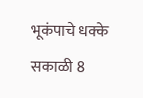भूकंपाचे धक्के सकाळी 8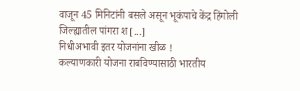वाजून 45 मिनिटांनी बसले असून भूकंपाचे केंद्र हिंगोली जिल्ह्यातील पांगरा श [...]
निधीअभावी इतर योजनांना खीळ !
कल्याणकारी योजना राबविण्यासाठी भारतीय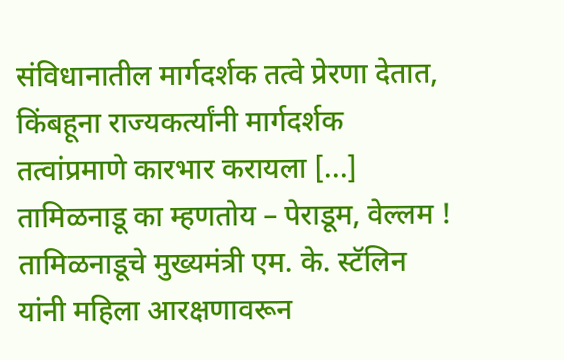संविधानातील मार्गदर्शक तत्वे प्रेरणा देतात, किंबहूना राज्यकर्त्यांनी मार्गदर्शक तत्वांप्रमाणे कारभार करायला [...]
तामिळनाडू का म्हणतोय – पेराडूम, वेल्लम !
तामिळनाडूचे मुख्यमंत्री एम. के. स्टॅलिन यांनी महिला आरक्षणावरून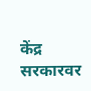केंद्र सरकारवर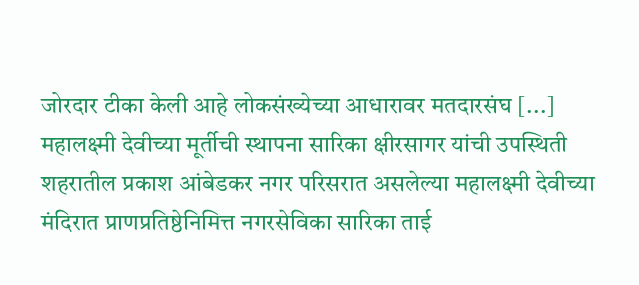जोरदार टीका केली आहे लोकसंख्येच्या आधारावर मतदारसंघ [...]
महालक्ष्मी देवीच्या मूर्तीची स्थापना सारिका क्षीरसागर यांची उपस्थिती
शहरातील प्रकाश आंबेडकर नगर परिसरात असलेल्या महालक्ष्मी देवीच्या मंदिरात प्राणप्रतिष्ठेनिमित्त नगरसेविका सारिका ताई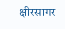क्षीरसागर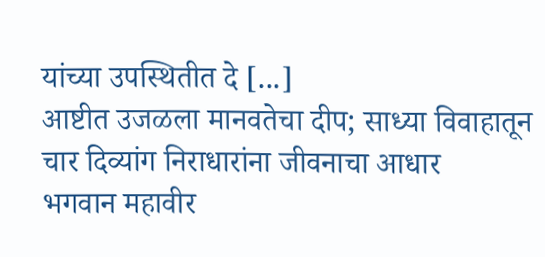यांच्या उपस्थितीत दे [...]
आष्टीत उजळला मानवतेचा दीप; साध्या विवाहातून चार दिव्यांग निराधारांना जीवनाचा आधार
भगवान महावीर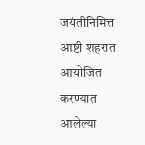जयंतीनिमित्त आष्टी शहरात आयोजित करण्यात आलेल्या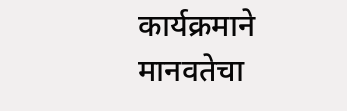कार्यक्रमाने मानवतेचा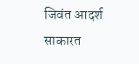जिवंत आदर्श साकारत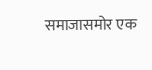समाजासमोर एक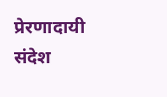प्रेरणादायी संदेश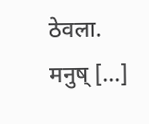ठेवला. मनुष् [...]